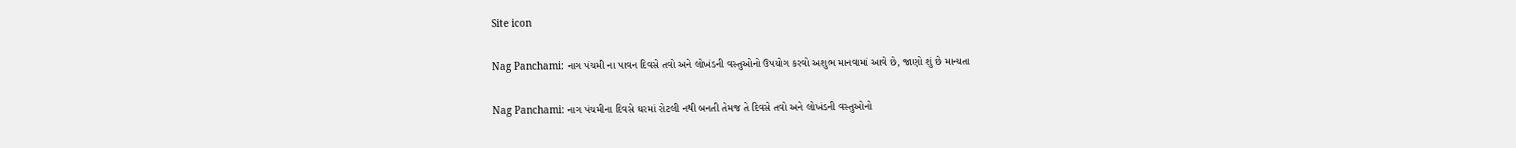Site icon

Nag Panchami: નાગ પંચમી ના પાવન દિવસે તવો અને લોખંડની વસ્તુઓનો ઉપયોગ કરવો અશુભ માનવામાં આવે છે, જાણો શું છે માન્યતા

Nag Panchami: નાગ પંચમીના દિવસે ઘરમાં રોટલી નથી બનતી તેમજ તે દિવસે તવો અને લોખંડની વસ્તુઓનો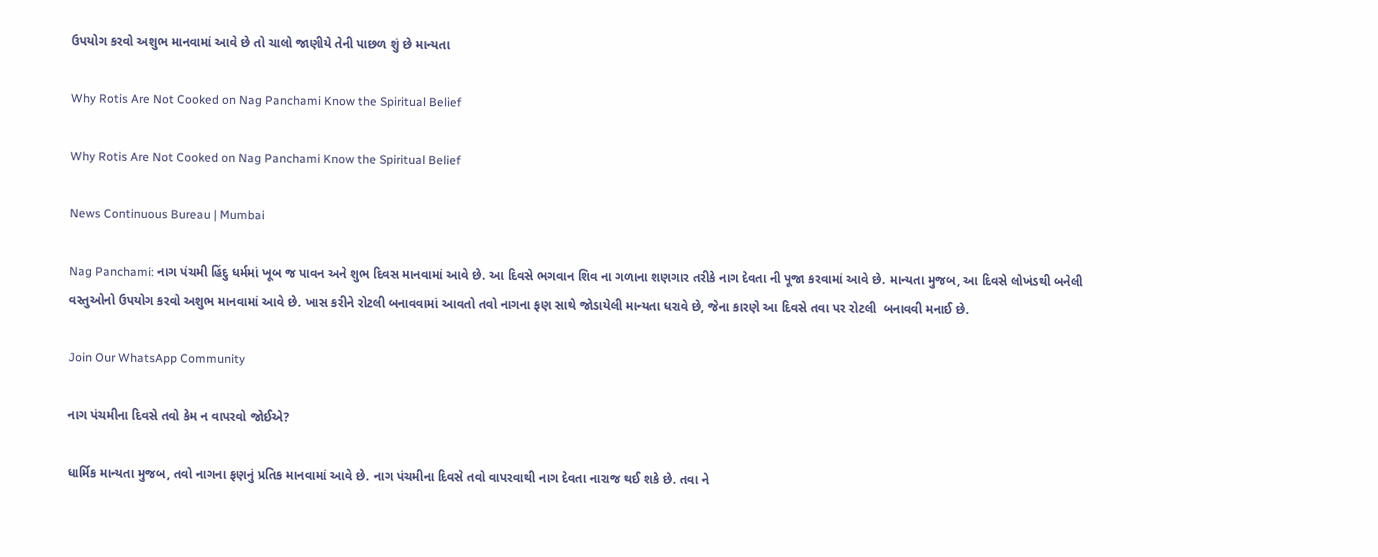ઉપયોગ કરવો અશુભ માનવામાં આવે છે તો ચાલો જાણીયે તેની પાછળ શું છે માન્યતા

Why Rotis Are Not Cooked on Nag Panchami Know the Spiritual Belief

Why Rotis Are Not Cooked on Nag Panchami Know the Spiritual Belief

News Continuous Bureau | Mumbai

Nag Panchami: નાગ પંચમી હિંદુ ધર્મમાં ખૂબ જ પાવન અને શુભ દિવસ માનવામાં આવે છે. આ દિવસે ભગવાન શિવ ના ગળાના શણગાર તરીકે નાગ દેવતા ની પૂજા કરવામાં આવે છે. માન્યતા મુજબ, આ દિવસે લોખંડથી બનેલી વસ્તુઓનો ઉપયોગ કરવો અશુભ માનવામાં આવે છે. ખાસ કરીને રોટલી બનાવવામાં આવતો તવો નાગના ફણ સાથે જોડાયેલી માન્યતા ધરાવે છે, જેના કારણે આ દિવસે તવા પર રોટલી  બનાવવી મનાઈ છે.

Join Our WhatsApp Community

નાગ પંચમીના દિવસે તવો કેમ ન વાપરવો જોઈએ?

ધાર્મિક માન્યતા મુજબ, તવો નાગના ફણનું પ્રતિક માનવામાં આવે છે. નાગ પંચમીના દિવસે તવો વાપરવાથી નાગ દેવતા નારાજ થઈ શકે છે. તવા ને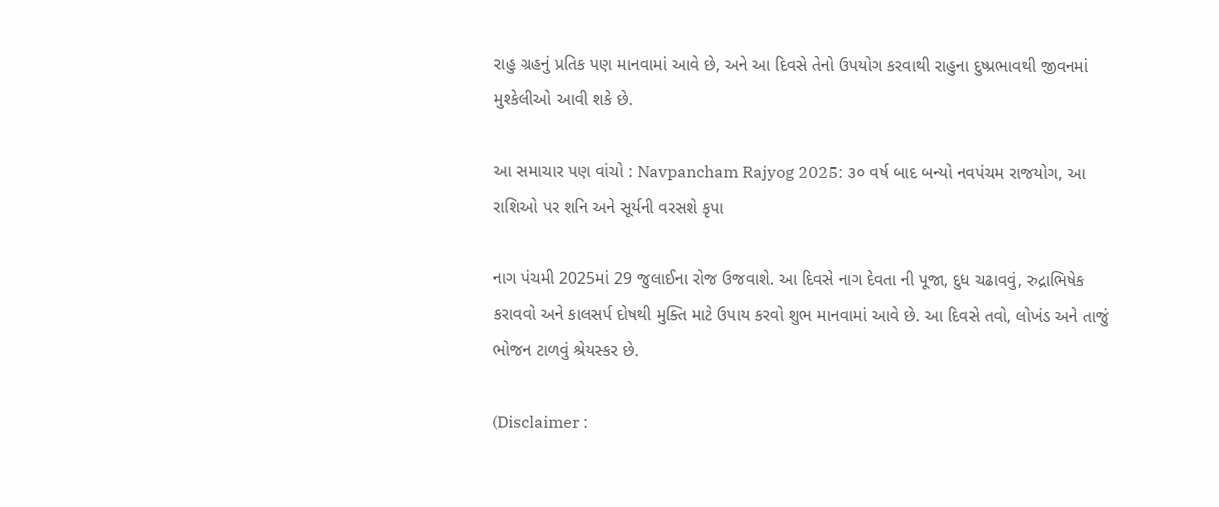રાહુ ગ્રહનું પ્રતિક પણ માનવામાં આવે છે, અને આ દિવસે તેનો ઉપયોગ કરવાથી રાહુના દુષ્પ્રભાવથી જીવનમાં મુશ્કેલીઓ આવી શકે છે.

આ સમાચાર પણ વાંચો : Navpancham Rajyog 2025: ૩૦ વર્ષ બાદ બન્યો નવપંચમ રાજયોગ, આ રાશિઓ પર શનિ અને સૂર્યની વરસશે કૃપા

નાગ પંચમી 2025માં 29 જુલાઈના રોજ ઉજવાશે. આ દિવસે નાગ દેવતા ની પૂજા, દુધ ચઢાવવું, રુદ્રાભિષેક કરાવવો અને કાલસર્પ દોષથી મુક્તિ માટે ઉપાય કરવો શુભ માનવામાં આવે છે. આ દિવસે તવો, લોખંડ અને તાજું ભોજન ટાળવું શ્રેયસ્કર છે.

(Disclaimer :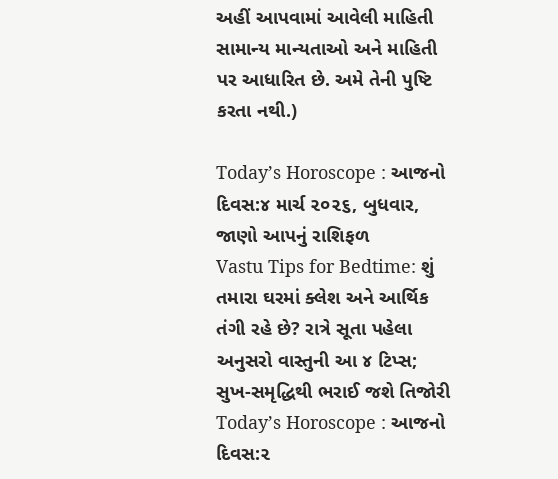અહીં આપવામાં આવેલી માહિતી સામાન્ય માન્યતાઓ અને માહિતી પર આધારિત છે. અમે તેની પુષ્ટિ કરતા નથી.)

Today’s Horoscope : આજનો દિવસ:૪ માર્ચ ૨૦૨૬, બુધવાર, જાણો આપનું રાશિફળ
Vastu Tips for Bedtime: શું તમારા ઘરમાં ક્લેશ અને આર્થિક તંગી રહે છે? રાત્રે સૂતા પહેલા અનુસરો વાસ્તુની આ ૪ ટિપ્સ; સુખ-સમૃદ્ધિથી ભરાઈ જશે તિજોરી
Today’s Horoscope : આજનો દિવસ:૨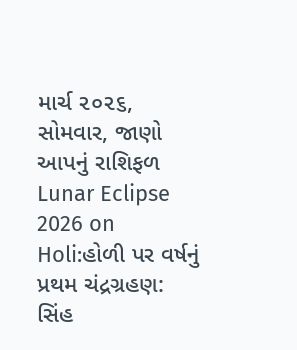માર્ચ ૨૦૨૬, સોમવાર, જાણો આપનું રાશિફળ
Lunar Eclipse 2026 on Holi:હોળી પર વર્ષનું પ્રથમ ચંદ્રગ્રહણ: સિંહ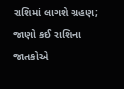રાશિમાં લાગશે ગ્રહણ; જાણો કઈ રાશિના જાતકોએ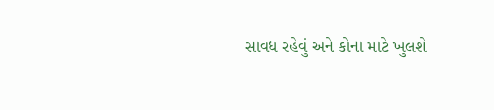સાવધ રહેવું અને કોના માટે ખુલશે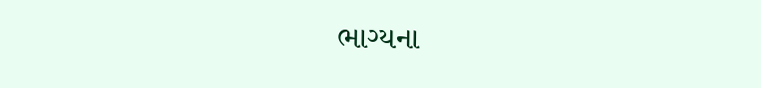ભાગ્યના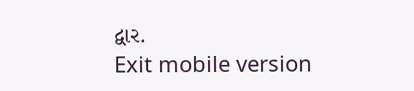દ્વાર.
Exit mobile version